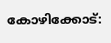കോഴിക്കോട്: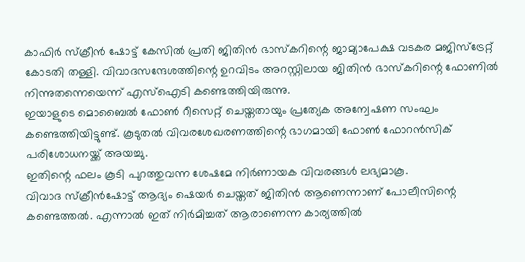കാഫിർ സ്ക്രീൻ ഷോട്ട് കേസിൽ പ്രതി ജിതിൻ ഭാസ്കറിന്റെ ജാമ്യാപേക്ഷ വടകര മജിസ്ട്രേറ്റ് കോടതി തള്ളി. വിവാദസന്ദേശത്തിന്റെ ഉറവിടം അറസ്റ്റിലായ ജിതിൻ ഭാസ്കറിന്റെ ഫോണിൽ നിന്നുതന്നെയെന്ന് എസ്ഐടി കണ്ടെത്തിയിരുന്നു.
ഇയാളുടെ മൊബൈൽ ഫോൺ റീസെറ്റ് ചെയ്തതായും പ്രത്യേക അന്വേഷണ സംഘം കണ്ടെത്തിയിട്ടുണ്ട്. കൂടുതൽ വിവരശേഖരണത്തിന്റെ ഭാഗമായി ഫോൺ ഫോറൻസിക് പരിശോധനയ്ക്ക് അയച്ചു.
ഇതിന്റെ ഫലം കൂടി പുറത്തുവന്ന ശേഷമേ നിർണായക വിവരങ്ങൾ ലഭ്യമാകൂ.
വിവാദ സ്ക്രീൻഷോട്ട് ആദ്യം ഷെയർ ചെയ്തത് ജിതിൻ ആണെന്നാണ് പോലീസിന്റെ കണ്ടെത്തൽ. എന്നാൽ ഇത് നിർമിച്ചത് ആരാണെന്ന കാര്യത്തിൽ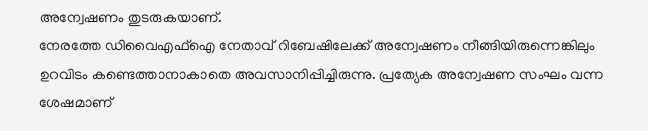അന്വേഷണം തുടരുകയാണ്.
നേരത്തേ ഡിവൈഎഫ്ഐ നേതാവ് റിബേഷിലേക്ക് അന്വേഷണം നീങ്ങിയിരുന്നെങ്കിലും ഉറവിടം കണ്ടെത്താനാകാതെ അവസാനിപ്പിച്ചിരുന്നു. പ്രത്യേക അന്വേഷണ സംഘം വന്ന ശേഷമാണ്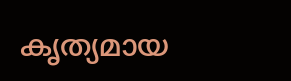കൃത്യമായ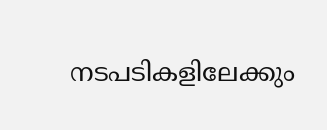നടപടികളിലേക്കും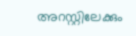അറസ്റ്റിലേക്കും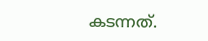കടന്നത്.